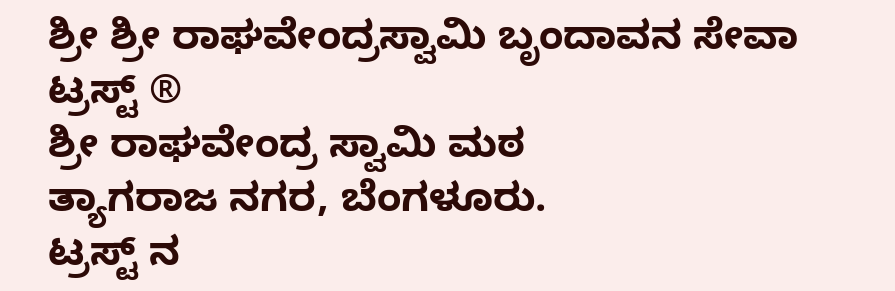ಶ್ರೀ ಶ್ರೀ ರಾಘವೇಂದ್ರಸ್ವಾಮಿ ಬೃಂದಾವನ ಸೇವಾ ಟ್ರಸ್ಟ್ ®
ಶ್ರೀ ರಾಘವೇಂದ್ರ ಸ್ವಾಮಿ ಮಠ
ತ್ಯಾಗರಾಜ ನಗರ, ಬೆಂಗಳೂರು.
ಟ್ರಸ್ಟ್ ನ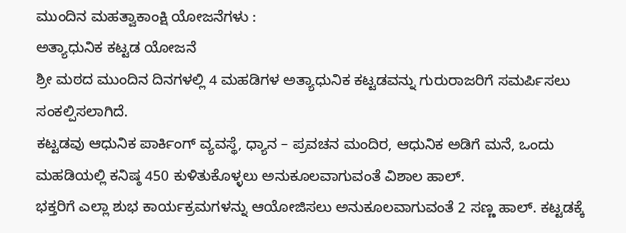ಮುಂದಿನ ಮಹತ್ವಾಕಾಂಕ್ಷಿ ಯೋಜನೆಗಳು :
ಅತ್ಯಾಧುನಿಕ ಕಟ್ಟಡ ಯೋಜನೆ
ಶ್ರೀ ಮಠದ ಮುಂದಿನ ದಿನಗಳಲ್ಲಿ 4 ಮಹಡಿಗಳ ಅತ್ಯಾಧುನಿಕ ಕಟ್ಟಡವನ್ನು ಗುರುರಾಜರಿಗೆ ಸಮರ್ಪಿಸಲು ಸಂಕಲ್ಪಿಸಲಾಗಿದೆ.
ಕಟ್ಟಡವು ಆಧುನಿಕ ಪಾರ್ಕಿಂಗ್ ವ್ಯವಸ್ಥೆ, ಧ್ಯಾನ – ಪ್ರವಚನ ಮಂದಿರ, ಆಧುನಿಕ ಅಡಿಗೆ ಮನೆ, ಒಂದು ಮಹಡಿಯಲ್ಲಿ ಕನಿಷ್ಠ 450 ಕುಳಿತುಕೊಳ್ಳಲು ಅನುಕೂಲವಾಗುವಂತೆ ವಿಶಾಲ ಹಾಲ್.
ಭಕ್ತರಿಗೆ ಎಲ್ಲಾ ಶುಭ ಕಾರ್ಯಕ್ರಮಗಳನ್ನು ಆಯೋಜಿಸಲು ಅನುಕೂಲವಾಗುವಂತೆ 2 ಸಣ್ಣ ಹಾಲ್. ಕಟ್ಟಡಕ್ಕೆ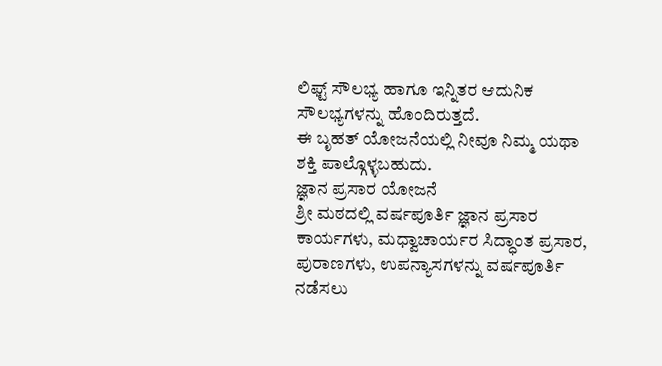ಲಿಫ್ಟ್ ಸೌಲಭ್ಯ ಹಾಗೂ ಇನ್ನಿತರ ಆದುನಿಕ ಸೌಲಭ್ಯಗಳನ್ನು ಹೊಂದಿರುತ್ತದೆ.
ಈ ಬೃಹತ್ ಯೋಜನೆಯಲ್ಲಿ ನೀವೂ ನಿಮ್ಮ ಯಥಾ ಶಕ್ತಿ ಪಾಲ್ಗೊಳ್ಳಬಹುದು.
ಜ್ಞಾನ ಪ್ರಸಾರ ಯೋಜನೆ
ಶ್ರೀ ಮಠದಲ್ಲಿ ವರ್ಷಪೂರ್ತಿ ಜ್ಞಾನ ಪ್ರಸಾರ ಕಾರ್ಯಗಳು, ಮಧ್ವಾಚಾರ್ಯರ ಸಿದ್ಧಾಂತ ಪ್ರಸಾರ, ಪುರಾಣಗಳು, ಉಪನ್ಯಾಸಗಳನ್ನು ವರ್ಷಪೂರ್ತಿ ನಡೆಸಲು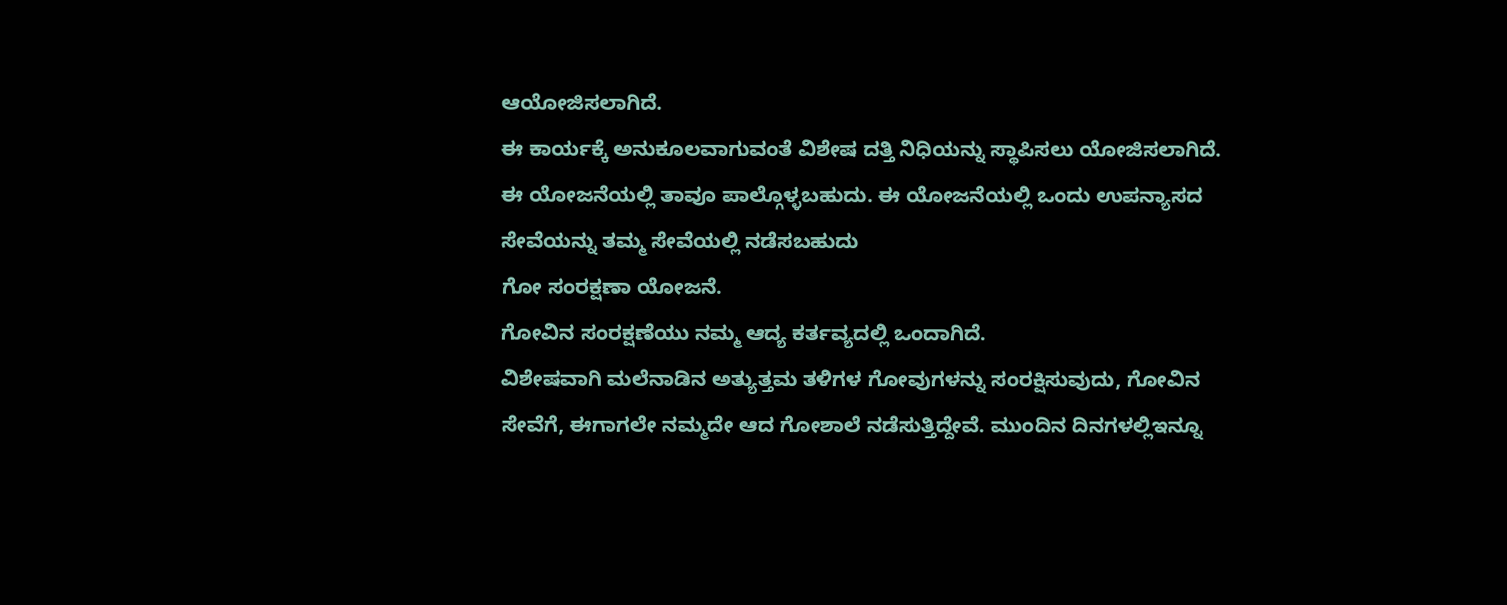ಆಯೋಜಿಸಲಾಗಿದೆ.
ಈ ಕಾರ್ಯಕ್ಕೆ ಅನುಕೂಲವಾಗುವಂತೆ ವಿಶೇಷ ದತ್ತಿ ನಿಧಿಯನ್ನು ಸ್ಥಾಪಿಸಲು ಯೋಜಿಸಲಾಗಿದೆ.
ಈ ಯೋಜನೆಯಲ್ಲಿ ತಾವೂ ಪಾಲ್ಗೊಳ್ಳಬಹುದು. ಈ ಯೋಜನೆಯಲ್ಲಿ ಒಂದು ಉಪನ್ಯಾಸದ ಸೇವೆಯನ್ನು ತಮ್ಮ ಸೇವೆಯಲ್ಲಿ ನಡೆಸಬಹುದು
ಗೋ ಸಂರಕ್ಷಣಾ ಯೋಜನೆ.
ಗೋವಿನ ಸಂರಕ್ಷಣೆಯು ನಮ್ಮ ಆದ್ಯ ಕರ್ತವ್ಯದಲ್ಲಿ ಒಂದಾಗಿದೆ.
ವಿಶೇಷವಾಗಿ ಮಲೆನಾಡಿನ ಅತ್ಯುತ್ತಮ ತಳಿಗಳ ಗೋವುಗಳನ್ನು ಸಂರಕ್ಷಿಸುವುದು, ಗೋವಿನ ಸೇವೆಗೆ, ಈಗಾಗಲೇ ನಮ್ಮದೇ ಆದ ಗೋಶಾಲೆ ನಡೆಸುತ್ತಿದ್ದೇವೆ. ಮುಂದಿನ ದಿನಗಳಲ್ಲಿಇನ್ನೂ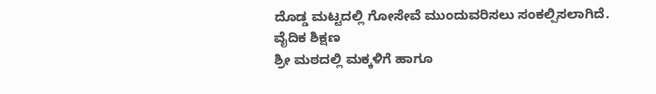ದೊಡ್ಡ ಮಟ್ಟದಲ್ಲಿ ಗೋಸೇವೆ ಮುಂದುವರಿಸಲು ಸಂಕಲ್ಪಿಸಲಾಗಿದೆ.
ವೈದಿಕ ಶಿಕ್ಷಣ
ಶ್ರೀ ಮಠದಲ್ಲಿ ಮಕ್ಕಳಿಗೆ ಹಾಗೂ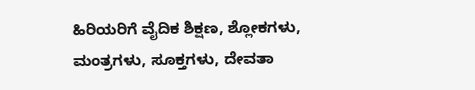ಹಿರಿಯರಿಗೆ ವೈದಿಕ ಶಿಕ್ಷಣ, ಶ್ಲೋಕಗಳು, ಮಂತ್ರಗಳು, ಸೂಕ್ತಗಳು, ದೇವತಾ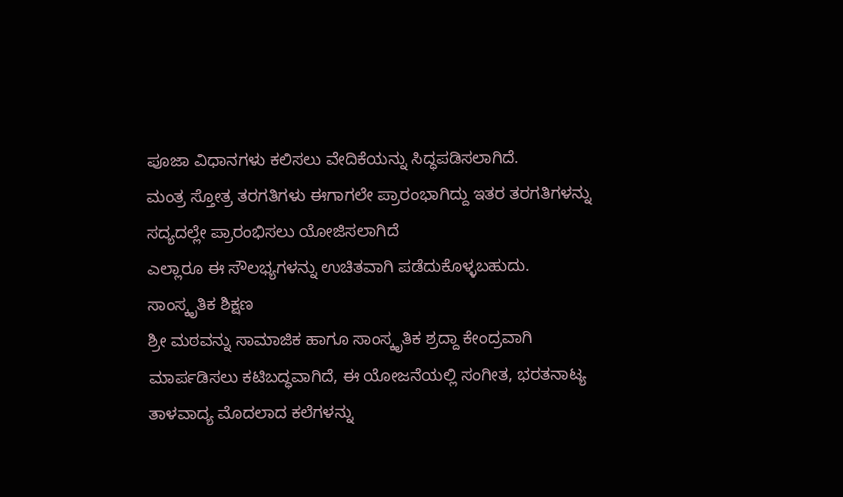ಪೂಜಾ ವಿಧಾನಗಳು ಕಲಿಸಲು ವೇದಿಕೆಯನ್ನು ಸಿದ್ಧಪಡಿಸಲಾಗಿದೆ.
ಮಂತ್ರ ಸ್ತೋತ್ರ ತರಗತಿಗಳು ಈಗಾಗಲೇ ಪ್ರಾರಂಭಾಗಿದ್ದು ಇತರ ತರಗತಿಗಳನ್ನು ಸದ್ಯದಲ್ಲೇ ಪ್ರಾರಂಭಿಸಲು ಯೋಜಿಸಲಾಗಿದೆ
ಎಲ್ಲಾರೂ ಈ ಸೌಲಭ್ಯಗಳನ್ನು ಉಚಿತವಾಗಿ ಪಡೆದುಕೊಳ್ಳಬಹುದು.
ಸಾಂಸ್ಕೃತಿಕ ಶಿಕ್ಷಣ
ಶ್ರೀ ಮಠವನ್ನು ಸಾಮಾಜಿಕ ಹಾಗೂ ಸಾಂಸ್ಕೃತಿಕ ಶ್ರದ್ದಾ ಕೇಂದ್ರವಾಗಿ ಮಾರ್ಪಡಿಸಲು ಕಟಿಬದ್ಧವಾಗಿದೆ, ಈ ಯೋಜನೆಯಲ್ಲಿ ಸಂಗೀತ, ಭರತನಾಟ್ಯ ತಾಳವಾದ್ಯ ಮೊದಲಾದ ಕಲೆಗಳನ್ನು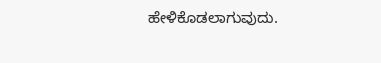ಹೇಳಿಕೊಡಲಾಗುವುದು.